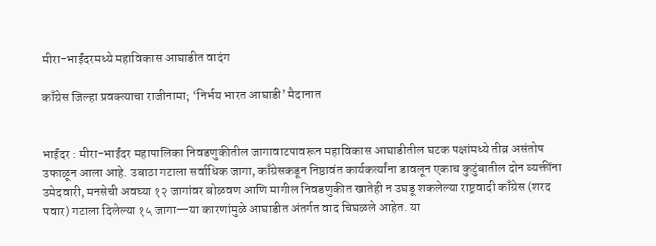मीरा-भाईंदरमध्ये महाविकास आघाडीत वादंग

काँग्रेस जिल्हा प्रवक्त्याचा राजीनामा; ‘निर्भय भारत आघाडी’ मैदानात


भाईंदर : मीरा-भाईंदर महापालिका निवडणुकीतील जागावाटपावरून महाविकास आघाडीतील घटक पक्षांमध्ये तीव्र असंतोष उफाळून आला आहे. उबाठा गटाला सर्वाधिक जागा, काँग्रेसकडून निष्ठावंत कार्यकर्त्यांना डावलून एकाच कुटुंबातील दोन व्यक्तींना उमेदवारी, मनसेची अवघ्या १२ जागांवर बोळवण आणि मागील निवडणुकीत खातेही न उघडू शकलेल्या राष्ट्रवादी काँग्रेस (शरद पवार) गटाला दिलेल्या १५ जागा—या कारणांमुळे आघाडीत अंतर्गत वाद चिघळले आहेत. या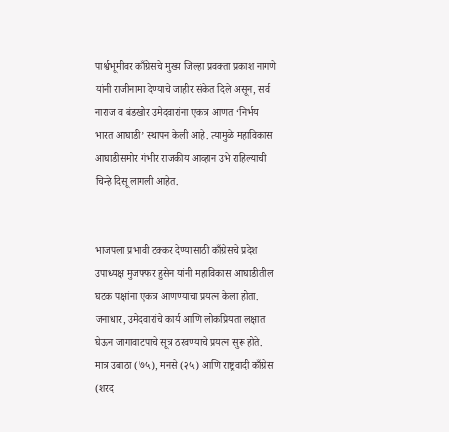पार्श्वभूमीवर काँग्रेसचे मुख्य जिल्हा प्रवक्ता प्रकाश नागणे यांनी राजीनामा देण्याचे जाहीर संकेत दिले असून, सर्व नाराज व बंडखोर उमेदवारांना एकत्र आणत ‘निर्भय भारत आघाडी’ स्थापन केली आहे. त्यामुळे महाविकास आघाडीसमोर गंभीर राजकीय आव्हान उभे राहिल्याची चिन्हे दिसू लागली आहेत.


भाजपला प्रभावी टक्कर देण्यासाठी काँग्रेसचे प्रदेश उपाध्यक्ष मुजफ्फर हुसेन यांनी महाविकास आघाडीतील घटक पक्षांना एकत्र आणण्याचा प्रयत्न केला होता. जनाधार, उमेदवारांचे कार्य आणि लोकप्रियता लक्षात घेऊन जागावाटपाचे सूत्र ठरवण्याचे प्रयत्न सुरू होते. मात्र उबाठा (७५), मनसे (२५) आणि राष्ट्रवादी काँग्रेस (शरद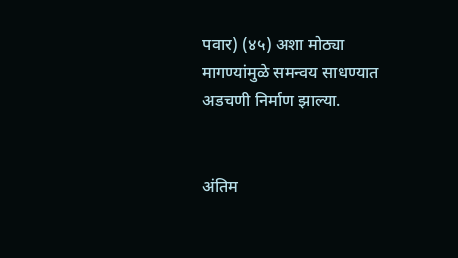पवार) (४५) अशा मोठ्या मागण्यांमुळे समन्वय साधण्यात अडचणी निर्माण झाल्या.


अंतिम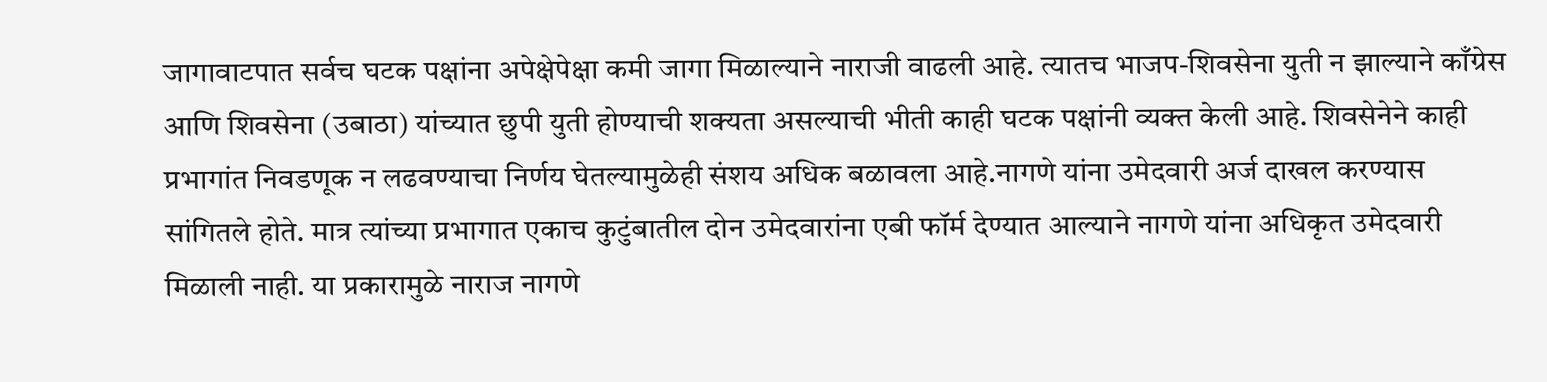जागावाटपात सर्वच घटक पक्षांना अपेक्षेपेक्षा कमी जागा मिळाल्याने नाराजी वाढली आहे. त्यातच भाजप-शिवसेना युती न झाल्याने काँग्रेस आणि शिवसेना (उबाठा) यांच्यात छुपी युती होण्याची शक्यता असल्याची भीती काही घटक पक्षांनी व्यक्त केली आहे. शिवसेनेने काही प्रभागांत निवडणूक न लढवण्याचा निर्णय घेतल्यामुळेही संशय अधिक बळावला आहे.नागणे यांना उमेदवारी अर्ज दाखल करण्यास सांगितले होते. मात्र त्यांच्या प्रभागात एकाच कुटुंबातील दोन उमेदवारांना एबी फॉर्म देण्यात आल्याने नागणे यांना अधिकृत उमेदवारी मिळाली नाही. या प्रकारामुळे नाराज नागणे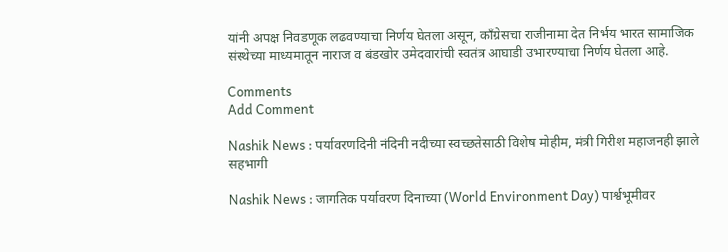यांनी अपक्ष निवडणूक लढवण्याचा निर्णय घेतला असून, काँग्रेसचा राजीनामा देत निर्भय भारत सामाजिक संस्थेच्या माध्यमातून नाराज व बंडखोर उमेदवारांची स्वतंत्र आघाडी उभारण्याचा निर्णय घेतला आहे.

Comments
Add Comment

Nashik News : पर्यावरणदिनी नंदिनी नदीच्या स्वच्छतेसाठी विशेष मोहीम, मंत्री गिरीश महाजनही झाले सहभागी

Nashik News : जागतिक पर्यावरण दिनाच्या (World Environment Day) पार्श्वभूमीवर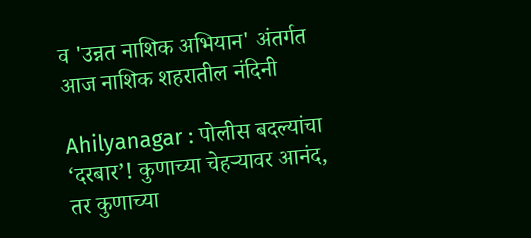व 'उन्नत नाशिक अभियान' अंतर्गत आज नाशिक शहरातील नंदिनी

Ahilyanagar : पोलीस बदल्यांचा ‘दरबार’! कुणाच्या चेहऱ्यावर आनंद, तर कुणाच्या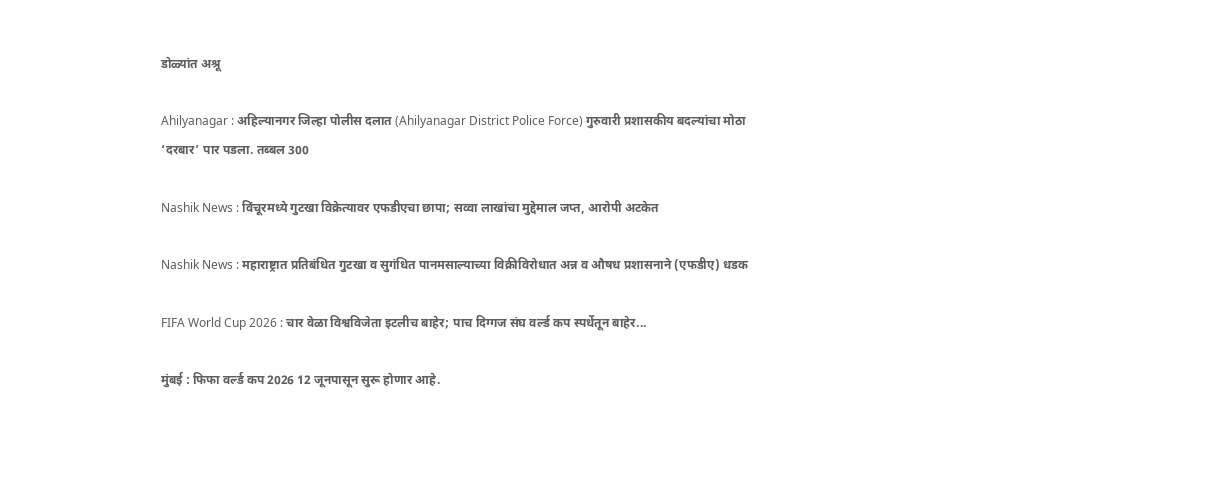डोळ्यांत अश्रू

Ahilyanagar : अहिल्यानगर जिल्हा पोलीस दलात (Ahilyanagar District Police Force) गुरुवारी प्रशासकीय बदल्यांचा मोठा ‘दरबार’ पार पडला. तब्बल 300

Nashik News : विंचूरमध्ये गुटखा विक्रेत्यावर एफडीएचा छापा; सव्वा लाखांचा मुद्देमाल जप्त, आरोपी अटकेत

Nashik News : महाराष्ट्रात प्रतिबंधित गुटखा व सुगंधित पानमसाल्याच्या विक्रीविरोधात अन्न व औषध प्रशासनाने (एफडीए) धडक

FIFA World Cup 2026 : चार वेळा विश्वविजेता इटलीच बाहेर; पाच दिग्गज संघ वर्ल्ड कप स्पर्धेतून बाहेर...

मुंबई : फिफा वर्ल्ड कप 2026 12 जूनपासून सुरू होणार आहे.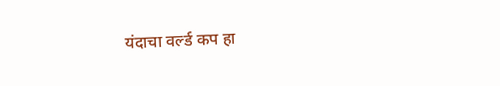यंदाचा वर्ल्ड कप हा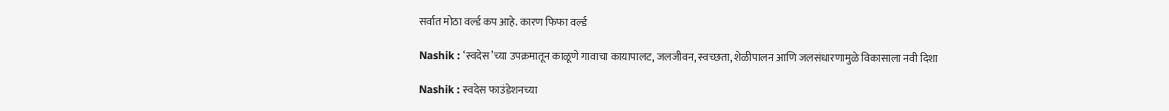सर्वात मोठा वर्ल्ड कप आहे. कारण फिफा वर्ल्ड

Nashik : ‘स्वदेस’च्या उपक्रमातून काळूणे गावाचा कायापालट, जलजीवन, स्वच्छता, शेळीपालन आणि जलसंधारणामुळे विकासाला नवी दिशा

Nashik : स्वदेस फाउंडेशनच्या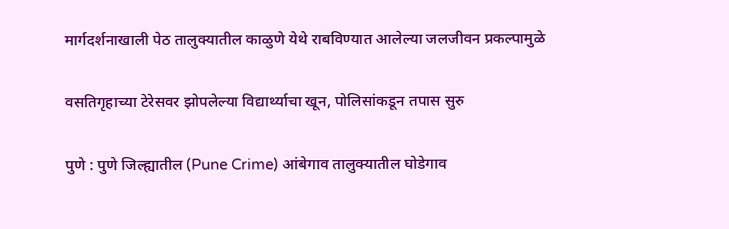मार्गदर्शनाखाली पेठ तालुक्यातील काळुणे येथे राबविण्यात आलेल्या जलजीवन प्रकल्पामुळे

वसतिगृहाच्या टेरेसवर झोपलेल्या विद्यार्थ्याचा खून, पोलिसांकडून तपास सुरु

पुणे : पुणे जिल्ह्यातील (Pune Crime) आंबेगाव तालुक्यातील घोडेगाव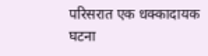परिसरात एक धक्कादायक घटना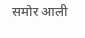समोर आली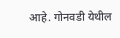आहे. गोनवडी येथील